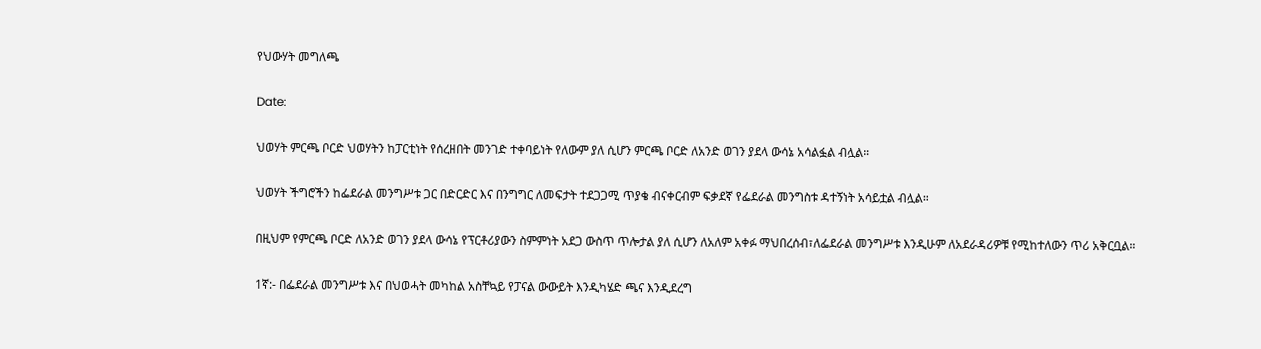የህውሃት መግለጫ

Date:

ህወሃት ምርጫ ቦርድ ህወሃትን ከፓርቲነት የሰረዘበት መንገድ ተቀባይነት የለውም ያለ ሲሆን ምርጫ ቦርድ ለአንድ ወገን ያደላ ውሳኔ አሳልፏል ብሏል።

ህወሃት ችግሮችን ከፌደራል መንግሥቱ ጋር በድርድር እና በንግግር ለመፍታት ተደጋጋሚ ጥያቄ ብናቀርብም ፍቃደኛ የፌደራል መንግስቱ ዳተኝነት አሳይቷል ብሏል።

በዚህም የምርጫ ቦርድ ለአንድ ወገን ያደላ ውሳኔ የፕርቶሪያውን ስምምነት አደጋ ውስጥ ጥሎታል ያለ ሲሆን ለአለም አቀፉ ማህበረሰብ፣ለፌደራል መንግሥቱ እንዲሁም ለአደራዳሪዎቹ የሚከተለውን ጥሪ አቅርቧል።

1ኛ:- በፌደራል መንግሥቱ እና በህወሓት መካከል አስቸኳይ የፓናል ውውይት እንዲካሄድ ጫና እንዲደረግ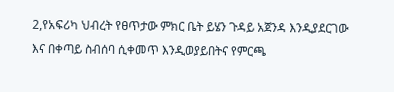2,የአፍሪካ ህብረት የፀጥታው ምክር ቤት ይሄን ጉዳይ አጀንዳ እንዲያደርገው እና በቀጣይ ስብሰባ ሲቀመጥ እንዲወያይበትና የምርጫ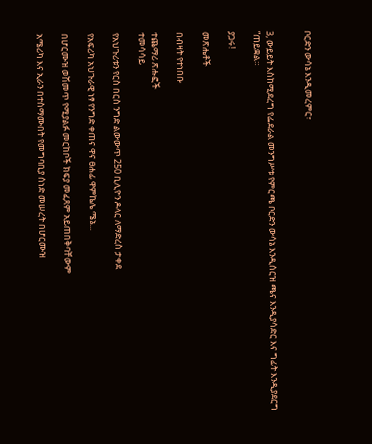ቦርድን ውሳኔ እንዲመረምር፣


3, ውይይት እስከሚደረግ የፌደራል መንግሥቱ የምርጫ ቦርድን ውሳኔ እንዲሰርዝ ጫና እንዲያሳድር እና ግፊት እንዲያደርግ “ጠይቋል።

ያጋሩ!

መጽሔቶች

በብዛት የተነበቡ

ተጨማሪ ጽሑፎች
ተመሳሳይ

የአህጉሪቱን የርስ በርስ ንግድ ልውውጥ 250 ቢሊዮን ዶላር ለማድረስ ታቀደ

የአፍሪካ አህጉራዊ ነፃ የንግድ ቀጠና ዋና ፀሐፊ ዋምኬሌ ሜኔ...

በሆርሙዝ ወሽመጥ የሚያልፉ መርከቦች ክፍያ መፈጸም አይጠበቅባቸውም

አሜሪካ እና ኢራን በተስማሙበት የመግባቢያ ሰነድ መሠረት በሆርሙዝ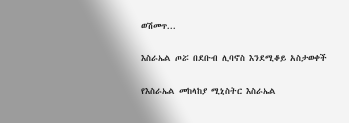ወሽመጥ...

እስራኤል ጦሯ በደቡብ ሊባኖስ እንደሚቆይ አስታወቀች

የእስራኤል መከላከያ ሚኒስትር እስራኤል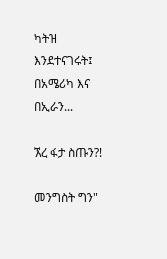ካትዝ እንደተናገሩት፤ በአሜሪካ እና በኢራን...

ኧረ ፋታ ስጡን?!

መንግስት ግን"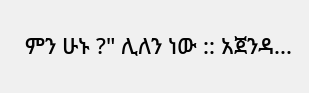ምን ሁኑ ?" ሊለን ነው :: አጀንዳ...